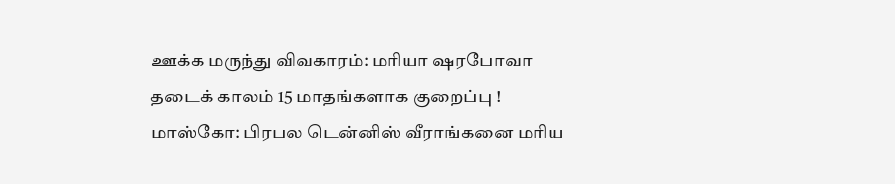ஊக்க மருந்து விவகாரம்: மரியா ஷரபோவா தடைக் காலம் 15 மாதங்களாக குறைப்பு !
மாஸ்கோ: பிரபல டென்னிஸ் வீராங்கனை மரிய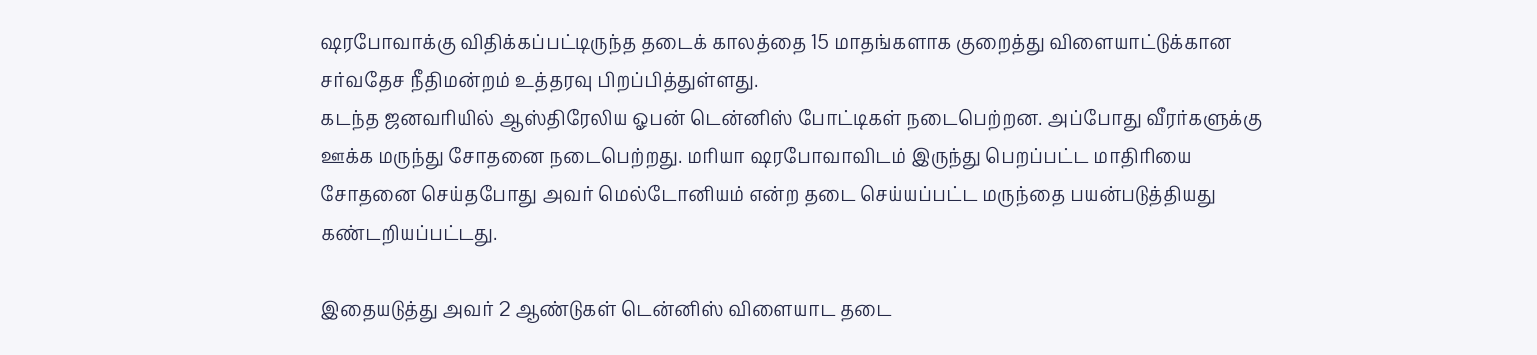ஷரபோவாக்கு விதிக்கப்பட்டிருந்த தடைக் காலத்தை 15 மாதங்களாக குறைத்து விளையாட்டுக்கான சர்வதேச நீதிமன்றம் உத்தரவு பிறப்பித்துள்ளது.
கடந்த ஜனவரியில் ஆஸ்திரேலிய ஓபன் டென்னிஸ் போட்டிகள் நடைபெற்றன. அப்போது வீரர்களுக்கு ஊக்க மருந்து சோதனை நடைபெற்றது. மரியா ஷரபோவாவிடம் இருந்து பெறப்பட்ட மாதிரியை சோதனை செய்தபோது அவர் மெல்டோனியம் என்ற தடை செய்யப்பட்ட மருந்தை பயன்படுத்தியது கண்டறியப்பட்டது.

இதையடுத்து அவர் 2 ஆண்டுகள் டென்னிஸ் விளையாட தடை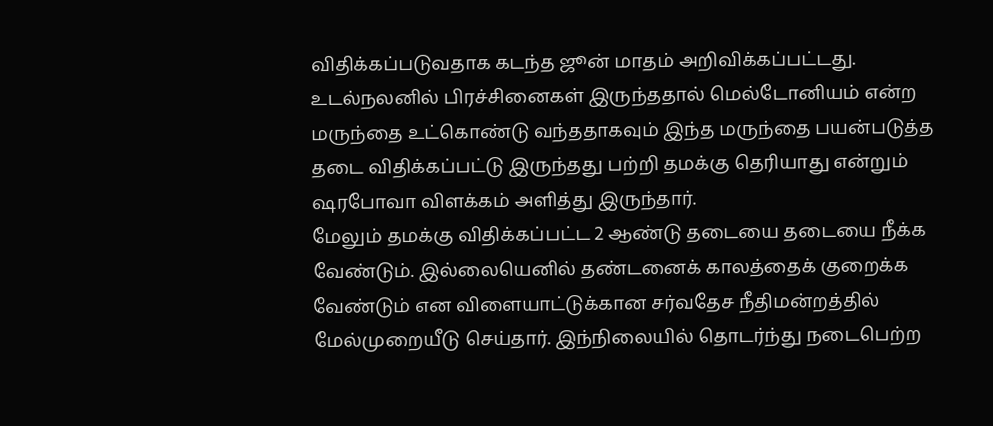விதிக்கப்படுவதாக கடந்த ஜூன் மாதம் அறிவிக்கப்பட்டது. உடல்நலனில் பிரச்சினைகள் இருந்ததால் மெல்டோனியம் என்ற மருந்தை உட்கொண்டு வந்ததாகவும் இந்த மருந்தை பயன்படுத்த தடை விதிக்கப்பட்டு இருந்தது பற்றி தமக்கு தெரியாது என்றும் ஷரபோவா விளக்கம் அளித்து இருந்தார்.
மேலும் தமக்கு விதிக்கப்பட்ட 2 ஆண்டு தடையை தடையை நீக்க வேண்டும். இல்லையெனில் தண்டனைக் காலத்தைக் குறைக்க வேண்டும் என விளையாட்டுக்கான சர்வதேச நீதிமன்றத்தில் மேல்முறையீடு செய்தார். இந்நிலையில் தொடர்ந்து நடைபெற்ற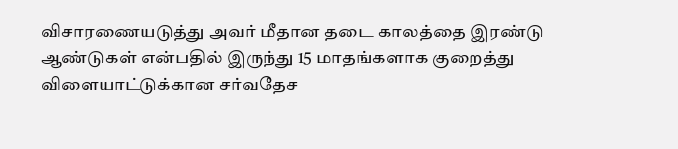விசாரணையடுத்து அவர் மீதான தடை காலத்தை இரண்டு ஆண்டுகள் என்பதில் இருந்து 15 மாதங்களாக குறைத்து விளையாட்டுக்கான சர்வதேச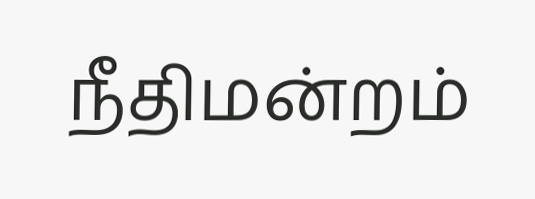நீதிமன்றம்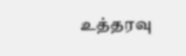உத்தரவு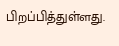பிறப்பித்துள்ளது.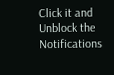Click it and Unblock the Notifications